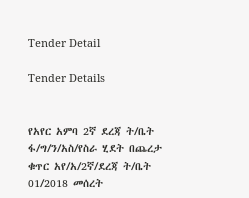Tender Detail

Tender Details


የአየር አምባ 2ኛ ደረጃ ት/ቤት ፋ/ግ/ን/አስ/የስራ ሂደት በጨረታ ቁጥር አየ/አ/2ኛ/ደረጃ ት/ቤት 01/2018 መሰረት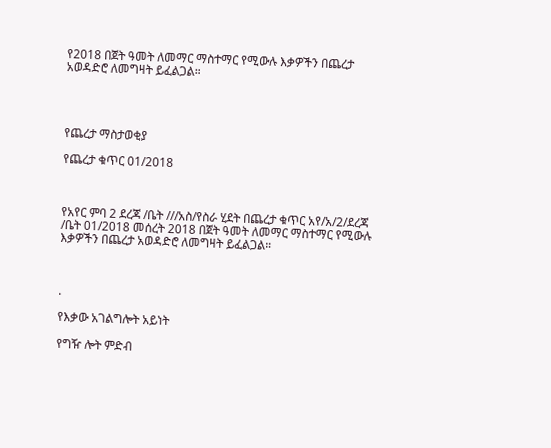የ2018 በጀት ዓመት ለመማር ማስተማር የሚውሉ እቃዎችን በጨረታ አወዳድሮ ለመግዛት ይፈልጋል።




የጨረታ ማስታወቂያ

የጨረታ ቁጥር 01/2018



የአየር ምባ 2 ደረጃ /ቤት ///አስ/የስራ ሂደት በጨረታ ቁጥር አየ/አ/2/ደረጃ /ቤት 01/2018 መሰረት 2018 በጀት ዓመት ለመማር ማስተማር የሚውሉ እቃዎችን በጨረታ አወዳድሮ ለመግዛት ይፈልጋል።



.

የእቃው አገልግሎት አይነት

የግዥ ሎት ምድብ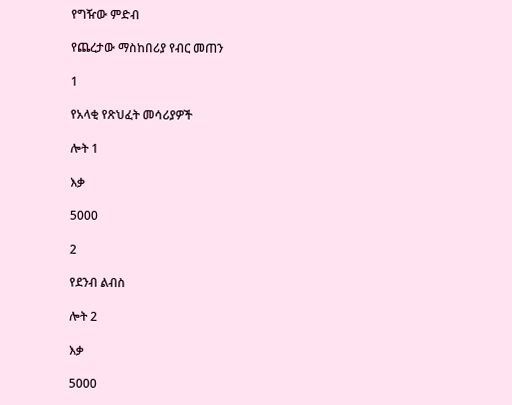የግዥው ምድብ

የጨረታው ማስከበሪያ የብር መጠን

1

የአላቂ የጽህፈት መሳሪያዎች

ሎት 1

እቃ

5000

2

የደንብ ልብስ

ሎት 2

እቃ

5000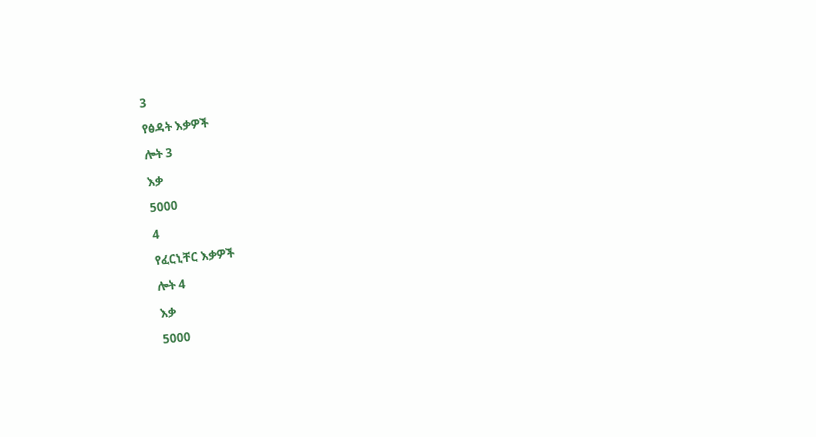3

የፅዳት እቃዎች

ሎት 3

እቃ

5000

4

የፈርኒቸር እቃዎች

ሎት 4

እቃ

5000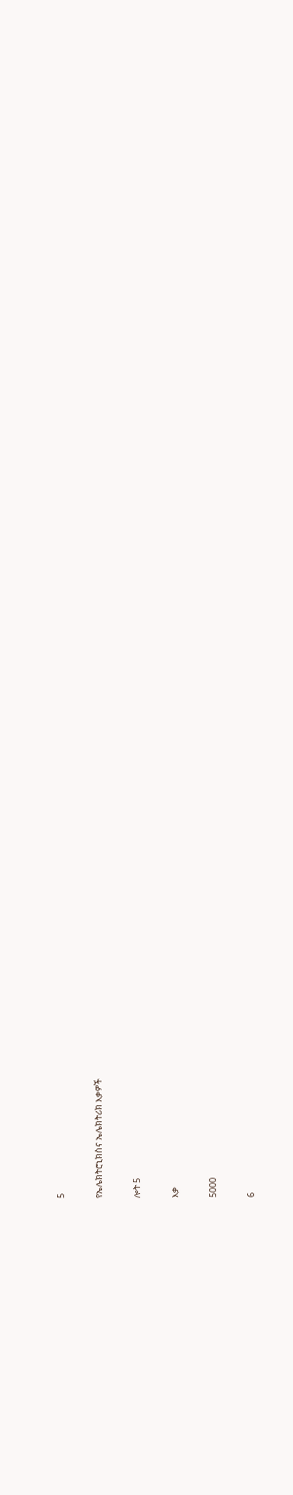5

የኤሌክትሮኒክስና ኤሌክትሪክ እቃዎች

ሎት 5

እቃ

5000

6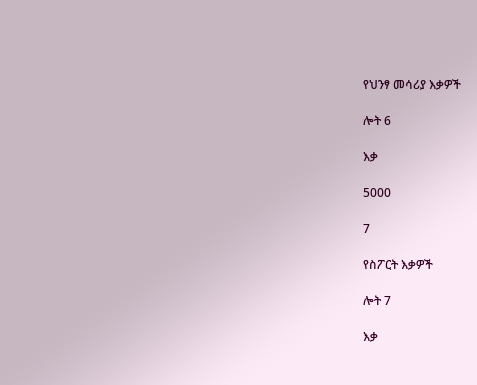የህንፃ መሳሪያ እቃዎች

ሎት 6

እቃ

5000

7

የስፖርት እቃዎች

ሎት 7

እቃ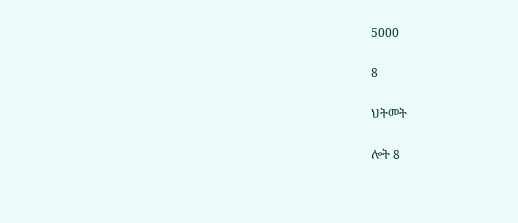5000

8

ህትመት

ሎት 8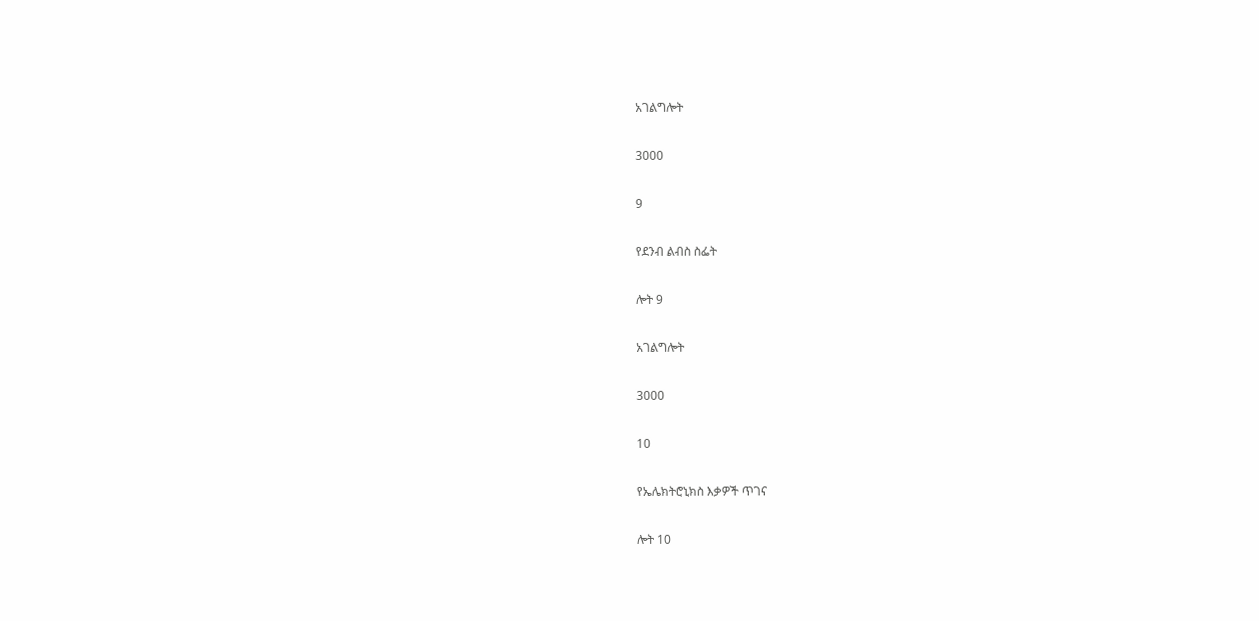አገልግሎት

3000

9

የደንብ ልብስ ስፌት

ሎት 9

አገልግሎት

3000

10

የኤሌክትሮኒክስ እቃዎች ጥገና

ሎት 10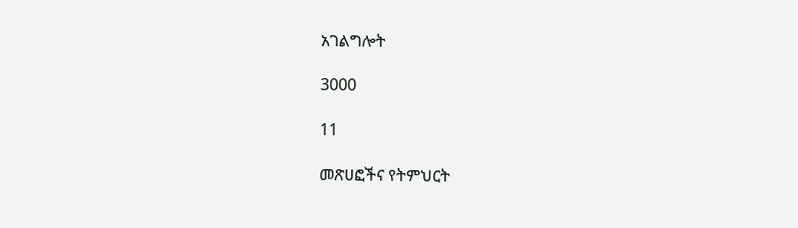አገልግሎት

3000

11

መጽሀፎችና የትምህርት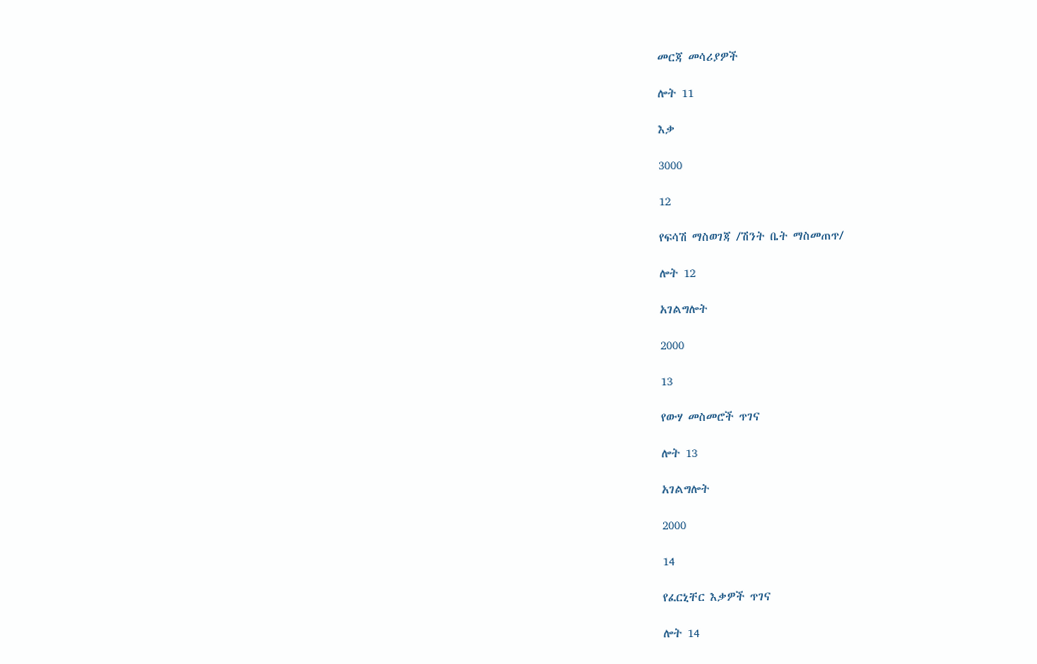መርጃ መሳሪያዎች

ሎት 11

እቃ

3000

12

የፍሳሽ ማስወገጃ /ሽንት ቤት ማስመጠጥ/

ሎት 12

አገልግሎት

2000

13

የውሃ መስመሮች ጥገና

ሎት 13

አገልግሎት

2000

14

የፈርኒቸር እቃዎች ጥገና

ሎት 14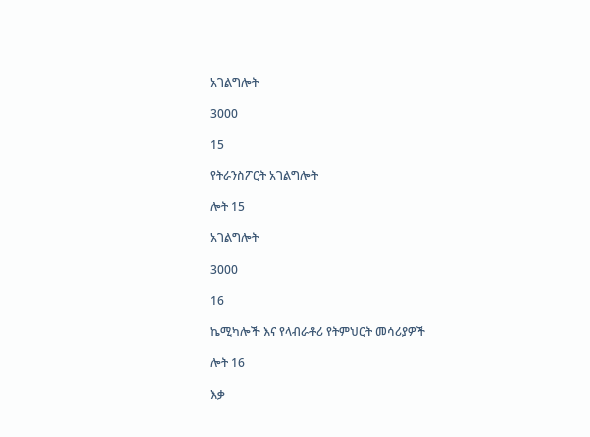አገልግሎት

3000

15

የትራንስፖርት አገልግሎት

ሎት 15

አገልግሎት

3000

16

ኬሚካሎች እና የላብራቶሪ የትምህርት መሳሪያዎች

ሎት 16

እቃ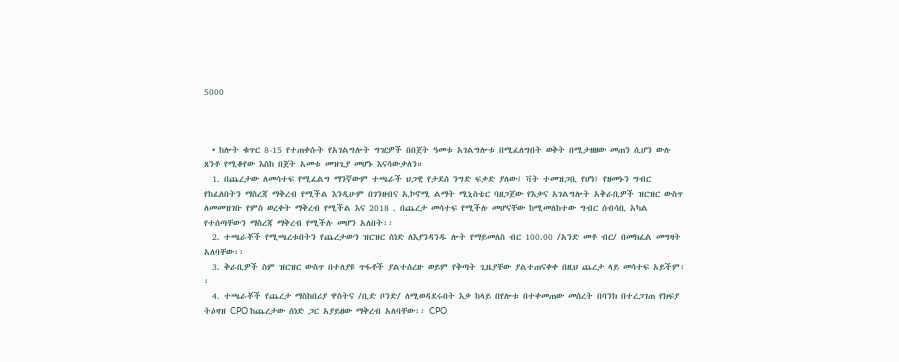5000



  • ከሎት ቁጥር 8-15 የተጠቀሱት የአገልግሎት ግዢዎች በበጀት ዓመቱ አገልግሎቱ በሚፈለግበት ወቅት በሚታዘዘው መጠን ሲሆን ውሉ ጸንቶ የሚቆየው እስከ በጀት አመቱ መዝጊያ መሆኑ እናሳውቃለን።
  1. በጨረታው ለመሳተፍ የሚፈልግ ማንኛውም ተጫራች ህጋዊ የታደሰ ንግድ ፍቃድ ያለው፤ ቫት ተመዝጋቢ የሆነ፤ የዘመኑን ግብር የከፈለበትን ማስረጃ ማቅረብ የሚችል እንዲሁም በገንዘብና ኢኮኖሚ ልማት ሚኒስቴር ባዘጋጀው የእቃና አገልግሎት አቅራቢዎች ዝርዝር ውስጥ ለመመዝገቡ የምስ ወረቀት ማቅረብ የሚችል እና 2018 . በጨረታ መሳተፍ የሚችሉ መሆናቸው ከሚመለከተው ግብር ሰብሳቢ አካል የተሰጣቸውን ማስረጃ ማቅረብ የሚችሉ መሆን አለበት፡፡
  2. ተጫራቾች የሚጫረቱበትን የጨረታውን ዝርዝር ሰነድ ለእያንዳንዱ ሎት የማይመለስ ብር 100.00 /አንድ መቶ ብር/ በመክፈል መግዛት አለባቸው፡፡
  3. ቅራቢዎች ስም ዝርዝር ውስጥ በተለያዩ ጥፋቶች ያልተሰረዙ ወይም የቅጣት ጊዜያቸው ያልተጠናቀቀ በዚህ ጨረታ ላይ መሳተፍ አይችም፡፡
  4. ተጫራቾች የጨረታ ማስከበሪያ ዋስትና /ቢድ ቦንድ/ ለሚወዳደሩበት እቃ ከላይ በየሎቱ በተቀመጠው መሰረት በባንክ በተረጋገጠ የክፍያ ትዕዛዝ CPO ከጨረታው ሰነድ ጋር አያይዘው ማቅረብ አለባቸው፡፡ CPO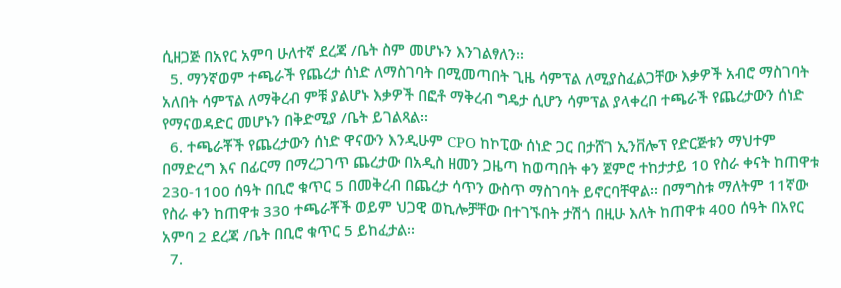ሲዘጋጅ በአየር አምባ ሁለተኛ ደረጃ /ቤት ስም መሆኑን እንገልፃለን፡፡
  5. ማንኛወም ተጫራች የጨረታ ሰነድ ለማስገባት በሚመጣበት ጊዜ ሳምፕል ለሚያስፈልጋቸው እቃዎች አብሮ ማስገባት አለበት ሳምፕል ለማቅረብ ምቹ ያልሆኑ እቃዎች በፎቶ ማቅረብ ግዴታ ሲሆን ሳምፕል ያላቀረበ ተጫራች የጨረታውን ሰነድ የማናወዳድር መሆኑን በቅድሚያ /ቤት ይገልጻል፡፡
  6. ተጫራቾች የጨረታውን ሰነድ ዋናውን እንዲሁም CPO ከኮፒው ሰነድ ጋር በታሸገ ኢንቨሎፕ የድርጅቱን ማህተም በማድረግ እና በፊርማ በማረጋገጥ ጨረታው በአዲስ ዘመን ጋዜጣ ከወጣበት ቀን ጀምሮ ተከታታይ 10 የስራ ቀናት ከጠዋቱ 230-1100 ሰዓት በቢሮ ቁጥር 5 በመቅረብ በጨረታ ሳጥን ውስጥ ማስገባት ይኖርባቸዋል፡፡ በማግስቱ ማለትም 11ኛው የስራ ቀን ከጠዋቱ 330 ተጫራቾች ወይም ህጋዊ ወኪሎቻቸው በተገኙበት ታሽጎ በዚሁ እለት ከጠዋቱ 400 ሰዓት በአየር አምባ 2 ደረጃ /ቤት በቢሮ ቁጥር 5 ይከፈታል፡፡
  7.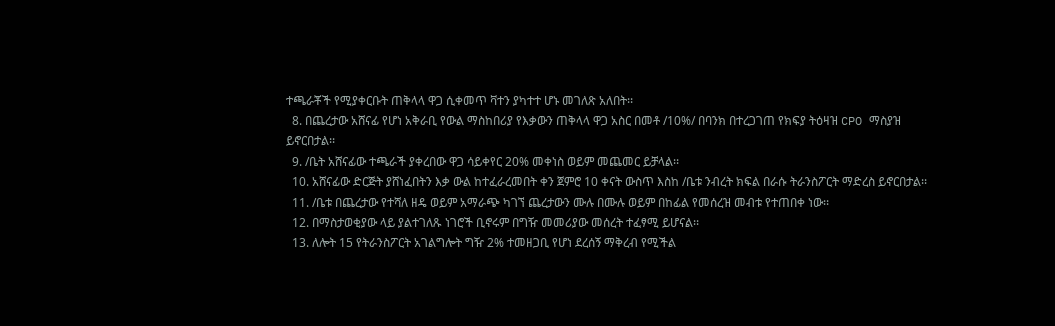ተጫራቾች የሚያቀርቡት ጠቅላላ ዋጋ ሲቀመጥ ቫተን ያካተተ ሆኑ መገለጽ አለበት፡፡
  8. በጨረታው አሸናፊ የሆነ አቅራቢ የውል ማስከበሪያ የእቃውን ጠቅላላ ዋጋ አስር በመቶ /10%/ በባንክ በተረጋገጠ የክፍያ ትዕዛዝ CPO ማስያዝ ይኖርበታል፡፡
  9. /ቤት አሸናፊው ተጫራች ያቀረበው ዋጋ ሳይቀየር 20% መቀነስ ወይም መጨመር ይቻላል፡፡
  10. አሸናፊው ድርጅት ያሸነፈበትን እቃ ውል ከተፈራረመበት ቀን ጀምሮ 10 ቀናት ውስጥ እስከ /ቤቱ ንብረት ክፍል በራሱ ትራንስፖርት ማድረስ ይኖርበታል፡፡
  11. /ቤቱ በጨረታው የተሻለ ዘዴ ወይም አማራጭ ካገኘ ጨረታውን ሙሉ በሙሉ ወይም በከፊል የመሰረዝ መብቱ የተጠበቀ ነው፡፡
  12. በማስታወቂያው ላይ ያልተገለጹ ነገሮች ቢኖሩም በግዥ መመሪያው መሰረት ተፈፃሚ ይሆናል፡፡
  13. ለሎት 15 የትራንስፖርት አገልግሎት ግዥ 2% ተመዘጋቢ የሆነ ደረሰኝ ማቅረብ የሚችል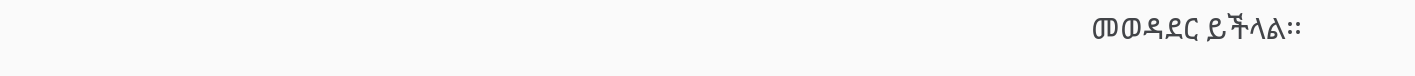መወዳደር ይችላል፡፡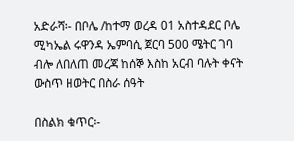አድራሻ፡- በቦሌ /ከተማ ወረዳ 01 አስተዳደር ቦሌ ሚካኤል ሩዋንዳ ኤምባሲ ጀርባ 500 ሜትር ገባ ብሎ ለበለጠ መረጃ ከሰኞ እስከ አርብ ባሉት ቀናት ውስጥ ዘወትር በስራ ሰዓት

በስልክ ቁጥር፡-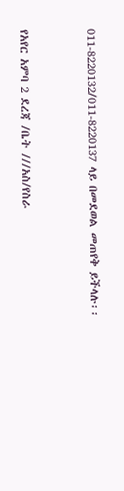011-8220132/011-8220137 ላይ በመደወል መጠየቅ ይችላሉ፡፡



የአየር አምባ 2 ደረጃ /ቤት ///አስ/የስራ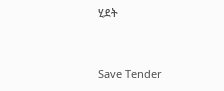ሂደት



Save Tender